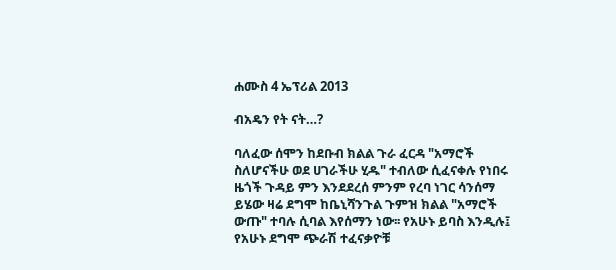ሐሙስ 4 ኤፕሪል 2013

ብአዴን የት ናት…?

ባለፈው ሰሞን ከደቡብ ክልል ጉራ ፈርዳ "አማሮች ስለሆናችሁ ወደ ሀገራችሁ ሂዱ" ተብለው ሲፈናቀሉ የነበሩ ዜጎች ጉዳይ ምን እንደደረሰ ምንም የረባ ነገር ሳንሰማ ይሄው ዛሬ ደግሞ ከቤኒሻንጉል ጉምዝ ክልል "አማሮች ውጡ" ተባሉ ሲባል እየሰማን ነው፡፡ የአሁኑ ይባስ እንዲሉ፤ የአሁኑ ደግሞ ጭራሽ ተፈናቃዮቹ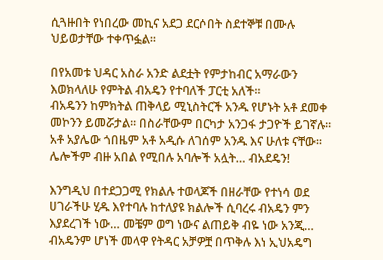ሲጓዙበት የነበረው መኪና አደጋ ደርሶበት ስደተኞቹ በሙሉ ህይወታቸው ተቀጥፏል፡፡

በየአመቱ ህዳር አስራ አንድ ልደቷት የምታከብር አማራውን እወክላለሁ የምትል ብአዴን የተባለች ፓርቲ አለች፡፡
ብአዴንን ከምክትል ጠቅላይ ሚኒስትርች አንዱ የሆኑት አቶ ደመቀ መኮንን ይመሯታል፡፡ በስራቸውም በርካታ አንጋፋ ታጋዮች ይገኛሉ፡፡ አቶ አያሌው ጎበዜም አቶ አዲሱ ለገሰም አንዱ እና ሁለቱ ናቸው፡፡ ሌሎችም ብዙ አበል የሚበሉ አባሎች አሏት… ብአደዴን!

እንግዲህ በተደጋጋሚ የክልሉ ተወላጆች በዘራቸው የተነሳ ወደ ሀገራችሁ ሂዱ እየተባሉ ከተለያዩ ክልሎች ሲባረሩ ብአዴን ምን እያደረገች ነው… መቼም ወግ ነውና ልጠይቅ ብዬ ነው አንጂ… ብአዴንም ሆነች መላዋ የትዳር አቻዎቿ በጥቅሉ እነ ኢህአዴግ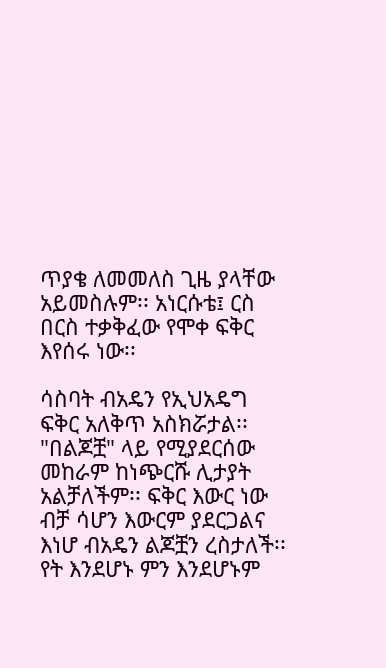ጥያቄ ለመመለስ ጊዜ ያላቸው አይመስሉም፡፡ አነርሱቴ፤ ርስ በርስ ተቃቅፈው የሞቀ ፍቅር እየሰሩ ነው፡፡

ሳስባት ብአዴን የኢህአዴግ ፍቅር አለቅጥ አስክሯታል፡፡ "በልጆቿ" ላይ የሚያደርሰው መከራም ከነጭርሹ ሊታያት አልቻለችም፡፡ ፍቅር እውር ነው ብቻ ሳሆን እውርም ያደርጋልና እነሆ ብአዴን ልጆቿን ረስታለች፡፡ የት እንደሆኑ ምን እንደሆኑም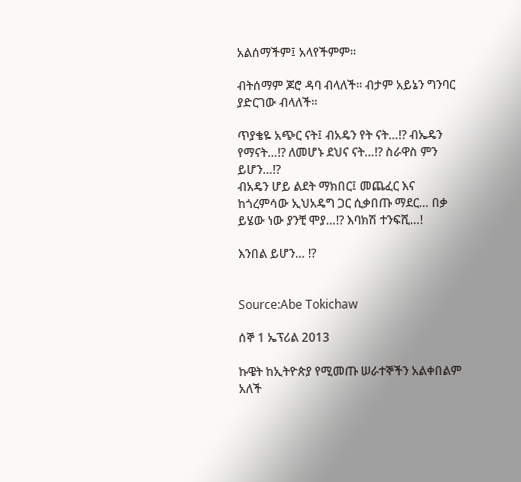አልሰማችም፤ አላየችምም፡፡

ብትሰማም ጆሮ ዳባ ብላለች፡፡ ብታም አይኔን ግንባር ያድርገው ብላለች፡፡

ጥያቄዬ አጭር ናት፤ ብአዴን የት ናት…!? ብኤዴን የማናት…!? ለመሆኑ ደህና ናት…!? ስራዋስ ምን ይሆን…!?
ብአዴን ሆይ ልደት ማክበር፤ መጨፈር እና ከጎረምሳው ኢህአዴግ ጋር ሲቃበጡ ማደር… በቃ ይሄው ነው ያንቺ ሞያ…!? እባክሽ ተንፍሺ…!

እንበል ይሆን… !?


Source:Abe Tokichaw

ሰኞ 1 ኤፕሪል 2013

ኩዌት ከኢትዮጵያ የሚመጡ ሠራተኞችን አልቀበልም አለች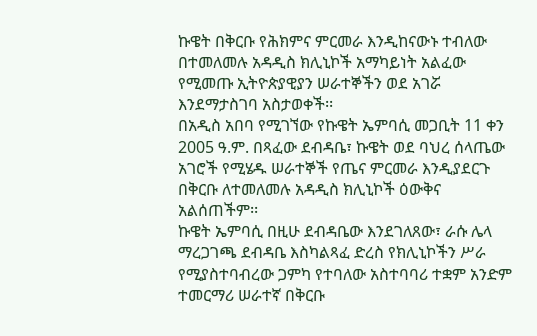ኩዌት በቅርቡ የሕክምና ምርመራ እንዲከናውኑ ተብለው በተመለመሉ አዳዲስ ክሊኒኮች አማካይነት አልፈው የሚመጡ ኢትዮጵያዊያን ሠራተኞችን ወደ አገሯ እንደማታስገባ አስታወቀች፡፡
በአዲስ አበባ የሚገኘው የኩዌት ኤምባሲ መጋቢት 11 ቀን 2005 ዓ.ም. በጻፈው ደብዳቤ፣ ኩዌት ወደ ባህረ ሰላጤው አገሮች የሚሄዱ ሠራተኞች የጤና ምርመራ እንዲያደርጉ በቅርቡ ለተመለመሉ አዳዲስ ክሊኒኮች ዕውቅና አልሰጠችም፡፡
ኩዌት ኤምባሲ በዚሁ ደብዳቤው እንደገለጸው፣ ራሱ ሌላ ማረጋገጫ ደብዳቤ እስካልጻፈ ድረስ የክሊኒኮችን ሥራ የሚያስተባብረው ጋምካ የተባለው አስተባባሪ ተቋም አንድም ተመርማሪ ሠራተኛ በቅርቡ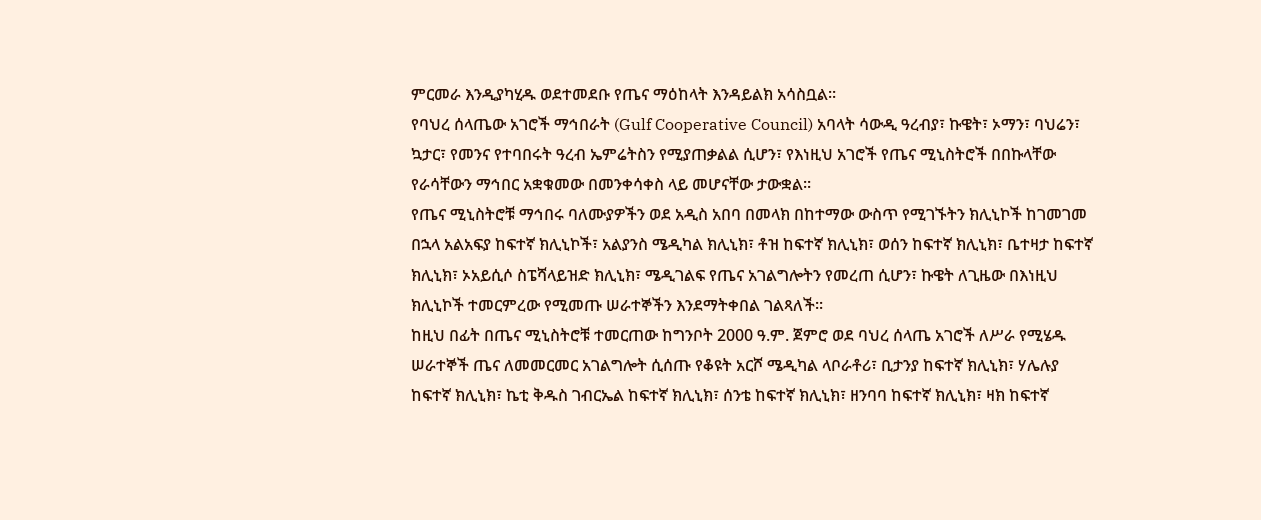ምርመራ እንዲያካሂዱ ወደተመደቡ የጤና ማዕከላት እንዳይልክ አሳስቧል፡፡
የባህረ ሰላጤው አገሮች ማኅበራት (Gulf Cooperative Council) አባላት ሳውዲ ዓረብያ፣ ኩዌት፣ ኦማን፣ ባህሬን፣ ኳታር፣ የመንና የተባበሩት ዓረብ ኤምሬትስን የሚያጠቃልል ሲሆን፣ የእነዚህ አገሮች የጤና ሚኒስትሮች በበኩላቸው የራሳቸውን ማኅበር አቋቁመው በመንቀሳቀስ ላይ መሆናቸው ታውቋል፡፡
የጤና ሚኒስትሮቹ ማኅበሩ ባለሙያዎችን ወደ አዲስ አበባ በመላክ በከተማው ውስጥ የሚገኙትን ክሊኒኮች ከገመገመ በኋላ አልአፍያ ከፍተኛ ክሊኒኮች፣ አልያንስ ሜዲካል ክሊኒክ፣ ቶዝ ከፍተኛ ክሊኒክ፣ ወሰን ከፍተኛ ክሊኒክ፣ ቤተዛታ ከፍተኛ ክሊኒክ፣ ኦአይሲሶ ስፔሻላይዝድ ክሊኒክ፣ ሜዲገልፍ የጤና አገልግሎትን የመረጠ ሲሆን፣ ኩዌት ለጊዜው በእነዚህ ክሊኒኮች ተመርምረው የሚመጡ ሠራተኞችን እንደማትቀበል ገልጻለች፡፡
ከዚህ በፊት በጤና ሚኒስትሮቹ ተመርጠው ከግንቦት 2000 ዓ.ም. ጀምሮ ወደ ባህረ ሰላጤ አገሮች ለሥራ የሚሄዱ ሠራተኞች ጤና ለመመርመር አገልግሎት ሲሰጡ የቆዩት አርሾ ሜዲካል ላቦራቶሪ፣ ቢታንያ ከፍተኛ ክሊኒክ፣ ሃሌሉያ ከፍተኛ ክሊኒክ፣ ኬቲ ቅዱስ ገብርኤል ከፍተኛ ክሊኒክ፣ ሰንቴ ከፍተኛ ክሊኒክ፣ ዘንባባ ከፍተኛ ክሊኒክ፣ ዛክ ከፍተኛ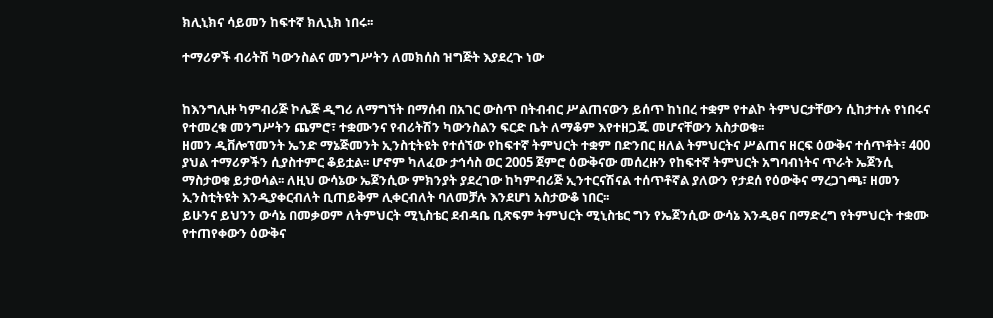ክሊኒክና ሳይመን ከፍተኛ ክሊኒክ ነበሩ፡፡

ተማሪዎች ብሪትሽ ካውንስልና መንግሥትን ለመክሰስ ዝግጅት እያደረጉ ነው


ከእንግሊዙ ካምብሪጅ ኮሌጅ ዲግሪ ለማግኘት በማሰብ በአገር ውስጥ በትብብር ሥልጠናውን ይሰጥ ከነበረ ተቋም የተልኮ ትምህርታቸውን ሲከታተሉ የነበሩና የተመረቁ መንግሥትን ጨምሮ፣ ተቋሙንና የብሪትሽን ካውንስልን ፍርድ ቤት ለማቆም እየተዘጋጁ መሆናቸውን አስታወቁ፡፡
ዘመን ዲቨሎፕመንት ኤንድ ማኔጅመንት ኢንስቲትዩት የተሰኘው የከፍተኛ ትምህርት ተቋም በድንበር ዘለል ትምህርትና ሥልጠና ዘርፍ ዕውቅና ተሰጥቶት፣ 400 ያህል ተማሪዎችን ሲያስተምር ቆይቷል፡፡ ሆኖም ካለፈው ታኅሳስ ወር 2005 ጀምሮ ዕውቅናው መሰረዙን የከፍተኛ ትምህርት አግባብነትና ጥራት ኤጀንሲ ማስታወቁ ይታወሳል፡፡ ለዚህ ውሳኔው ኤጀንሲው ምክንያት ያደረገው ከካምብሪጅ ኢንተርናሽናል ተሰጥቶኛል ያለውን የታደሰ የዕውቅና ማረጋገጫ፣ ዘመን ኢንስቲትዩት እንዲያቀርብለት ቢጠይቅም ሊቀርብለት ባለመቻሉ እንደሆነ አስታውቆ ነበር፡፡
ይሁንና ይህንን ውሳኔ በመቃወም ለትምህርት ሚኒስቴር ደብዳቤ ቢጽፍም ትምህርት ሚኒስቴር ግን የኤጀንሲው ውሳኔ እንዲፀና በማድረግ የትምህርት ተቋሙ የተጠየቀውን ዕውቅና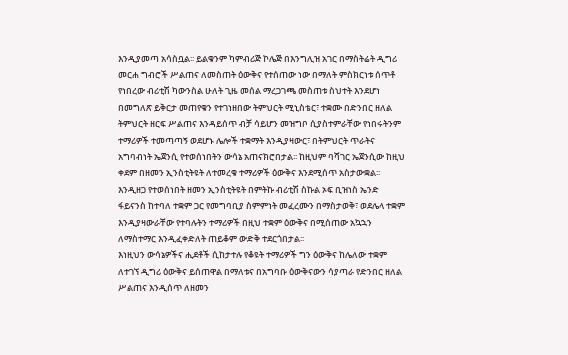እንዲያመጣ አሳስቧል፡፡ ይልቁንም ካምብሪጅ ኮሌጅ በእንግሊዝ አገር በማስትሬት ዲግሪ መርሐ ግብሮች ሥልጠና ለመስጠት ዕውቅና የተሰጠው ነው በማለት ምስክርነቱ ሰጥቶ የነበረው ብሪቲሽ ካውንስል ሁለት ጊዜ መሰል ማረጋገጫ መስጠቱ ስህተት እንደሆነ በመግለጽ ይቅርታ መጠየቁን የተገነዘበው ትምህርት ሚኒስቴር፣ ተቋሙ በድንበር ዘለል ትምህርት ዘርፍ ሥልጠና እንዳይሰጥ ብቻ ሳይሆን መዝግቦ ሲያስተምራቸው የነበሩትንም ተማሪዎች ተመጣጣኝ ወደሆኑ ሌሎች ተቋማት እንዲያዛውር፣ በትምህርት ጥራትና አግባብነት ኤጀንሲ የተወሰነበትን ውሳኔ አጠናክሮበታል፡፡ ከዚህም ባሻገር ኤጀንሲው ከዚህ ቀደም በዘመን ኢንስቲትዩት ለተመረቁ ተማሪዎች ዕውቅና እንደሚሰጥ አስታውቋል፡፡
እንዲዘጋ የተወሰነበት ዘመን ኢንስቲትዩት በምትኩ ብሪቲሽ ስኩል ኦፍ ቢዝነስ ኤንድ ፋይናንስ ከተባለ ተቋም ጋር የመግባቢያ ስምምነት መፈረሙን በማስታወቅ፣ ወደሌላ ተቋም እንዲያዛውራቸው የተባሉትን ተማሪዎች በዚህ ተቋም ዕውቅና በሚሰጠው አኳኋን ለማስተማር እንዲፈቀድለት ጠይቆም ውድቅ ተደርጎበታል፡፡
እነዚህን ውሳኔዎችና ሒደቶች ሲከታተሉ የቆዩት ተማሪዎች ግን ዕውቅና ከሌለው ተቋም ለተገኘ ዲግሪ ዕውቅና ይሰጠዋል በማለቱና በአግባቡ ዕውቅናውን ሳያጣራ የድንበር ዘለል ሥልጠና እንዲሰጥ ለዘመን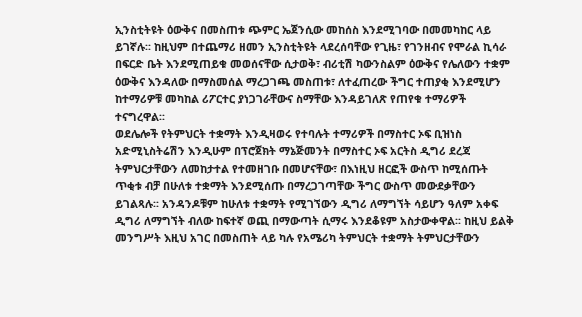ኢንስቲትዩት ዕውቅና በመስጠቱ ጭምር ኤጀንሲው መከሰስ እንደሚገባው በመመካከር ላይ ይገኛሉ፡፡ ከዚህም በተጨማሪ ዘመን ኢንስቲትዩት ላደረሰባቸው የጊዜ፣ የገንዘብና የሞራል ኪሳራ በፍርድ ቤት እንደሚጠይቁ መወሰናቸው ሲታወቅ፣ ብሪቲሽ ካውንስልም ዕውቅና የሌለውን ተቋም ዕውቅና እንዳለው በማስመሰል ማረጋገጫ መስጠቱ፣ ለተፈጠረው ችግር ተጠያቂ እንደሚሆን ከተማሪዎቹ መካከል ሪፖርተር ያነጋገራቸውና ስማቸው እንዳይገለጽ የጠየቁ ተማሪዎች ተናግረዋል፡፡
ወደሌሎች የትምህርት ተቋማት እንዲዛወሩ የተባሉት ተማሪዎች በማስተር ኦፍ ቢዝነስ አድሚኒስትሬሽን እንዲሁም በፕሮጀክት ማኔጅመንት በማስተር ኦፍ አርትስ ዲግሪ ደረጃ ትምህርታቸውን ለመከታተል የተመዘገቡ በመሆናቸው፣ በእነዚህ ዘርፎች ውስጥ ከሚሰጡት ጥቂቱ ብቻ በሁለቱ ተቋማት እንደሚሰጡ በማረጋገጣቸው ችግር ውስጥ መውደቃቸውን ይገልጻሉ፡፡ አንዳንዶቹም ከሁለቱ ተቋማት የሚገኘውን ዲግሪ ለማግኘት ሳይሆን ዓለም አቀፍ ዲግሪ ለማግኘት ብለው ከፍተኛ ወጪ በማውጣት ሲማሩ እንደቆዩም አስታውቀዋል፡፡ ከዚህ ይልቅ መንግሥት እዚህ አገር በመስጠት ላይ ካሉ የአሜሪካ ትምህርት ተቋማት ትምህርታቸውን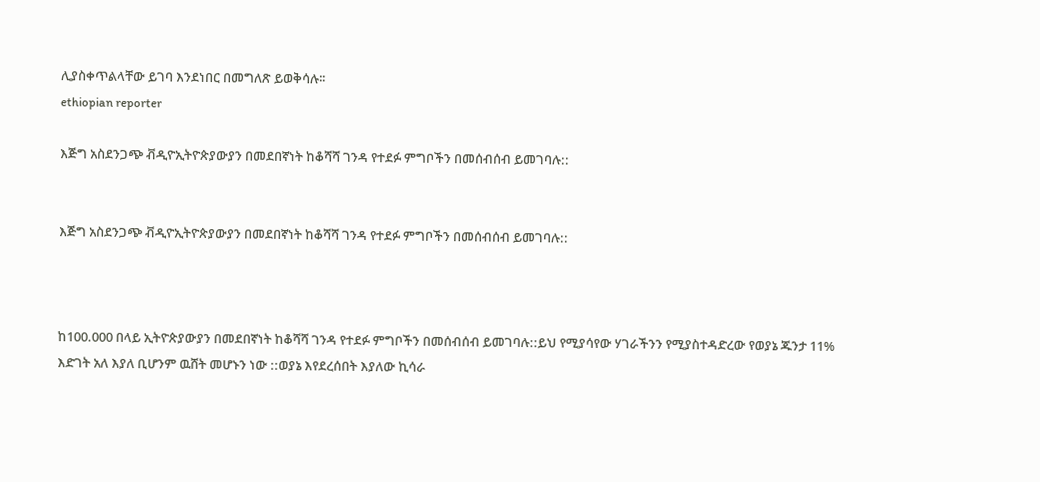ሊያስቀጥልላቸው ይገባ እንደነበር በመግለጽ ይወቅሳሉ፡፡
ethiopian reporter

እጅግ አስደንጋጭ ቭዲዮኢትዮጵያውያን በመደበኛነት ከቆሻሻ ገንዳ የተደፉ ምግቦችን በመሰብሰብ ይመገባሉ::


እጅግ አስደንጋጭ ቭዲዮኢትዮጵያውያን በመደበኛነት ከቆሻሻ ገንዳ የተደፉ ምግቦችን በመሰብሰብ ይመገባሉ::



ከ100.000 በላይ ኢትዮጵያውያን በመደበኛነት ከቆሻሻ ገንዳ የተደፉ ምግቦችን በመሰብሰብ ይመገባሉ::ይህ የሚያሳየው ሃገራችንን የሚያስተዳድረው የወያኔ ጁንታ 11% እድገት አለ እያለ ቢሆንም ዉሸት መሆኑን ነው ::ወያኔ እየደረሰበት እያለው ኪሳራ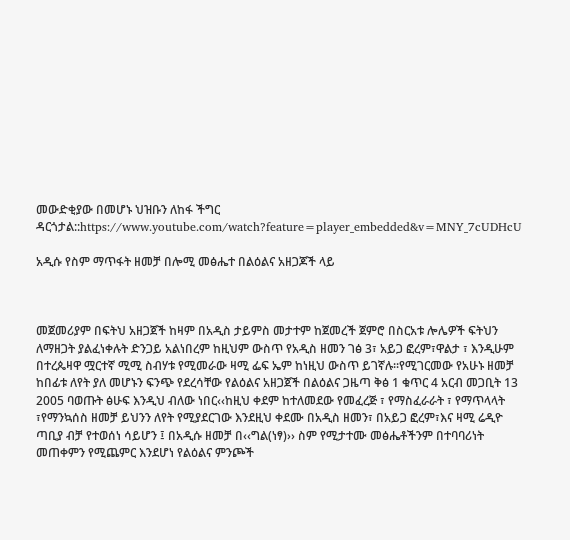መውድቂያው በመሆኑ ህዝቡን ለከፋ ችግር ዳርጎታል::https://www.youtube.com/watch?feature=player_embedded&v=MNY_7cUDHcU

አዲሱ የስም ማጥፋት ዘመቻ በሎሚ መፅሔተ በልዕልና አዘጋጆች ላይ



መጀመሪያም በፍትህ አዘጋጀች ከዛም በአዲስ ታይምስ መታተም ከጀመረች ጀምሮ በስርአቱ ሎሌዎች ፍትህን ለማዘጋት ያልፈነቀሉት ድንጋይ አልነበረም ከዚህም ውስጥ የአዲስ ዘመን ገፅ 3፣ አይጋ ፎረም፣ዋልታ ፣ እንዲሁም በተረጴዛዋ ሟርተኛ ሚሚ ስብሃቱ የሚመራው ዛሚ ፌፍ ኤም ከነዚህ ውስጥ ይገኛሉ፡፡የሚገርመው የአሁኑ ዘመቻ ከበፊቱ ለየት ያለ መሆኑን ፍንጭ የደረሳቸው የልዕልና አዘጋጀች በልዕልና ጋዜጣ ቅፅ 1 ቁጥር 4 አርብ መጋቢት 13 2005 ባወጡት ፅሁፍ እንዲህ ብለው ነበር‹‹ከዚህ ቀደም ከተለመደው የመፈረጅ ፣ የማስፈራራት ፣ የማጥላላት ፣የማንኳሰስ ዘመቻ ይህንን ለየት የሚያደርገው እንደዚህ ቀደሙ በአዲስ ዘመን፣ በአይጋ ፎረም፣እና ዛሚ ሬዲዮ ጣቢያ ብቻ የተወሰነ ሳይሆን ፤ በአዲሱ ዘመቻ በ‹‹ግል(ነፃ)›› ስም የሚታተሙ መፅሔቶችንም በተባባሪነት መጠቀምን የሚጨምር እንደሆነ የልዕልና ምንጮች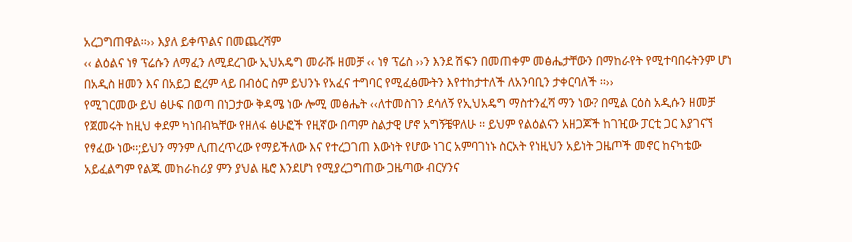አረጋግጠዋል፡፡›› እያለ ይቀጥልና በመጨረሻም
‹‹ ልዕልና ነፃ ፕሬሱን ለማፈን ለሚደረገው ኢህአዴግ መራሹ ዘመቻ ‹‹ ነፃ ፕሬስ ››ን እንደ ሽፍን በመጠቀም መፅሔታቸውን በማከራየት የሚተባበሩትንም ሆነ በአዲስ ዘመን እና በአይጋ ፎረም ላይ በብዕር ስም ይህንኑ የአፈና ተግባር የሚፈፅሙትን እየተከታተለች ለአንባቢን ታቀርባለች ፡፡››
የሚገርመው ይህ ፅሁፍ በወጣ በነጋታው ቅዳሜ ነው ሎሚ መፅሔት ‹‹ለተመስገን ደሳለኝ የኢህአዴግ ማስተንፈሻ ማን ነው? በሚል ርዕስ አዲሱን ዘመቻ የጀመሩት ከዚህ ቀደም ካነበብኳቸው የዘለፋ ፅሁፎች የዚኛው በጣም ስልታዊ ሆኖ አግኝቼዋለሁ ፡፡ ይህም የልዕልናን አዘጋጆች ከገዢው ፓርቲ ጋር እያገናኘ የፃፈው ነው፡፡;ይህን ማንም ሊጠረጥረው የማይችለው እና የተረጋገጠ እውነት የሆው ነገር አምባገነኑ ስርአት የነዚህን አይነት ጋዜጦች መኖር ከናካቴው አይፈልግም የልጁ መከራከሪያ ምን ያህል ዜሮ እንደሆነ የሚያረጋግጠው ጋዜጣው ብርሃንና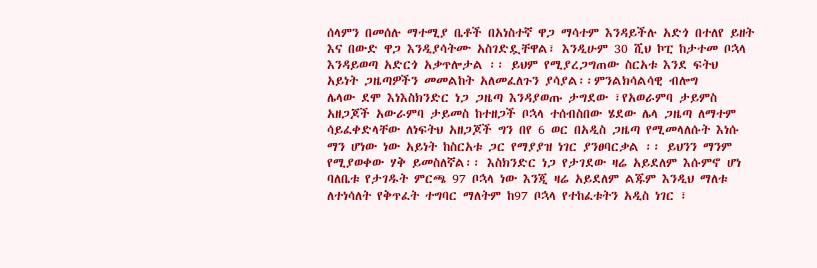ሰላምን በመሰሉ ማተሚያ ቤቶች በአነስተኛ ዋጋ ማሳተም እንዳይችሉ አድጎ በተለየ ይዘት እና በውድ ዋጋ እንዲያሳትሙ አስገድዷቸዋል፣ እንዲሁም 30 ሺህ ኮፒ ከታተመ ቦኋላ እንዳይወጣ አድርጎ አቃጥሎታል ፡፡ ይህም የሚያረጋግጠው ስርአቱ እንደ ፍትህ አይነት ጋዜጣዎችን መመልከት አለመፈለጉን ያሳያል፡፡ምንልክሳልሳዊ ብሎግ
ሌላው ደሞ እነእስክንድር ነጋ ጋዜጣ እንዳያወጡ ታግደው ፣የአወራምባ ታይምስ አዘጋጆች አውራምባ ታይመስ ከተዘጋች ቦኋላ ተሰብስበው ሄደው ሌላ ጋዜጣ ለማተም ሳይፈቀድላቸው ለነፍትህ አዘጋጆች ግን በየ 6 ወር በአዲስ ጋዜጣ የሚመላለሱት እነሱ ማን ሆነው ነው አይነት ከስርአቱ ጋር የማያያዝ ነገር ያንፀባርቃል ፡፡ ይህንን ማንም የሚያወቀው ሃቅ ይመስለኛል፡፡ እስክንድር ነጋ የታገደው ዛሬ አይደለም እሱምኖ ሆነ ባለቤቱ የታገዱት ምርጫ 97 ቦኋላ ነው እንጂ ዛሬ አይደለም ልጁም እንዲህ ማለቱ ለተነሳለት የቅጥፈት ተግባር ማለትም ከ97 ቦኋላ የተከፈቱትን አዲስ ነገር ፣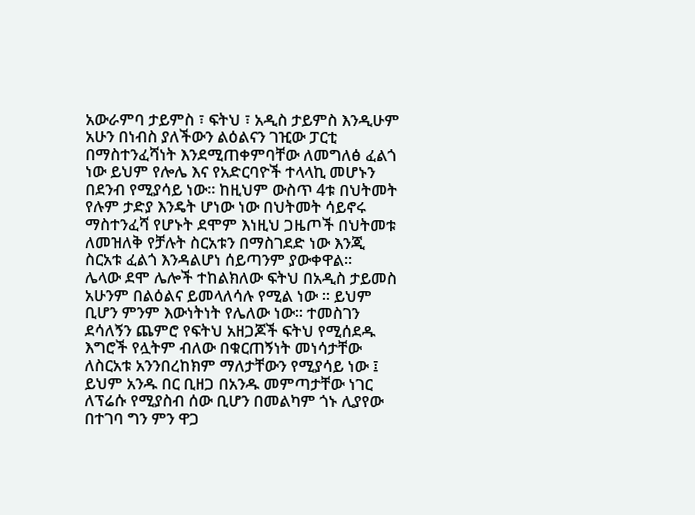አውራምባ ታይምስ ፣ ፍትህ ፣ አዲስ ታይምስ እንዲሁም አሁን በነብስ ያለችውን ልዕልናን ገዢው ፓርቲ በማስተንፈሻነት እንደሚጠቀምባቸው ለመግለፅ ፈልጎ ነው ይህም የሎሌ እና የአድርባዮች ተላላኪ መሆኑን በደንብ የሚያሳይ ነው፡፡ ከዚህም ውስጥ 4ቱ በህትመት የሉም ታድያ እንዴት ሆነው ነው በህትመት ሳይኖሩ ማስተንፈሻ የሆኑት ደሞም እነዚህ ጋዜጦች በህትመቱ ለመዝለቅ የቻሉት ስርአቱን በማስገደድ ነው እንጂ ስርአቱ ፈልጎ እንዳልሆነ ሰይጣንም ያውቀዋል፡፡
ሌላው ደሞ ሌሎች ተከልክለው ፍትህ በአዲስ ታይመስ አሁንም በልዕልና ይመላለሳሉ የሚል ነው ፡፡ ይህም ቢሆን ምንም እውነትነት የሌለው ነው፡፡ ተመስገን ደሳለኝን ጨምሮ የፍትህ አዘጋጆች ፍትህ የሚሰደዱ እግሮች የሏትም ብለው በቁርጠኝነት መነሳታቸው ለስርአቱ አንንበረከክም ማለታቸውን የሚያሳይ ነው ፤ ይህም አንዱ በር ቢዘጋ በአንዱ መምጣታቸው ነገር ለፕሬሱ የሚያስብ ሰው ቢሆን በመልካም ጎኑ ሊያየው በተገባ ግን ምን ዋጋ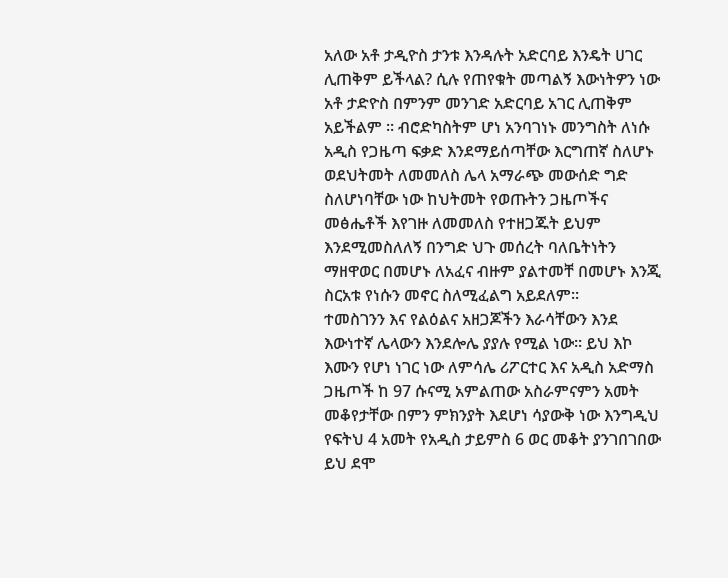አለው አቶ ታዲዮስ ታንቱ እንዳሉት አድርባይ እንዴት ሀገር ሊጠቅም ይችላል? ሲሉ የጠየቁት መጣልኝ እውነትዎን ነው አቶ ታድዮስ በምንም መንገድ አድርባይ አገር ሊጠቅም አይችልም ፡፡ ብሮድካስትም ሆነ አንባገነኑ መንግስት ለነሱ አዲስ የጋዜጣ ፍቃድ እንደማይሰጣቸው እርግጠኛ ስለሆኑ ወደህትመት ለመመለስ ሌላ አማራጭ መውሰድ ግድ ስለሆነባቸው ነው ከህትመት የወጡትን ጋዜጦችና መፅሔቶች እየገዙ ለመመለስ የተዘጋጁት ይህም እንደሚመስለለኝ በንግድ ህጉ መሰረት ባለቤትነትን ማዘዋወር በመሆኑ ለአፈና ብዙም ያልተመቸ በመሆኑ እንጂ ስርአቱ የነሱን መኖር ስለሚፈልግ አይደለም፡፡
ተመስገንን እና የልዕልና አዘጋጆችን እራሳቸውን እንደ እውነተኛ ሌላውን እንደሎሌ ያያሉ የሚል ነው፡፡ ይህ እኮ እሙን የሆነ ነገር ነው ለምሳሌ ሪፖርተር እና አዲስ አድማስ ጋዜጦች ከ 97 ሱናሚ አምልጠው አስራምናምን አመት መቆየታቸው በምን ምክንያት እደሆነ ሳያውቅ ነው እንግዲህ የፍትህ 4 አመት የአዲስ ታይምስ 6 ወር መቆት ያንገበገበው ይህ ደሞ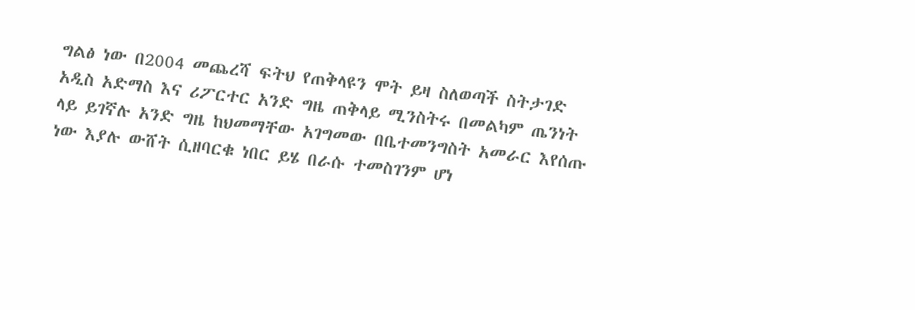ግልፅ ነው በ2004 መጨረሻ ፍትህ የጠቅላዩን ሞት ይዛ ስለወጣች ስትታገድ አዲስ አድማስ እና ሪፖርተር አንድ ግዜ ጠቅላይ ሚንስትሩ በመልካም ጤንነት ላይ ይገኛሉ አንድ ግዜ ከህመማቸው አገግመው በቤተመንግስት አመራር እየሰጡ ነው እያሉ ውሸት ሲዘባርቁ ነበር ይሄ በራሱ ተመስገንም ሆነ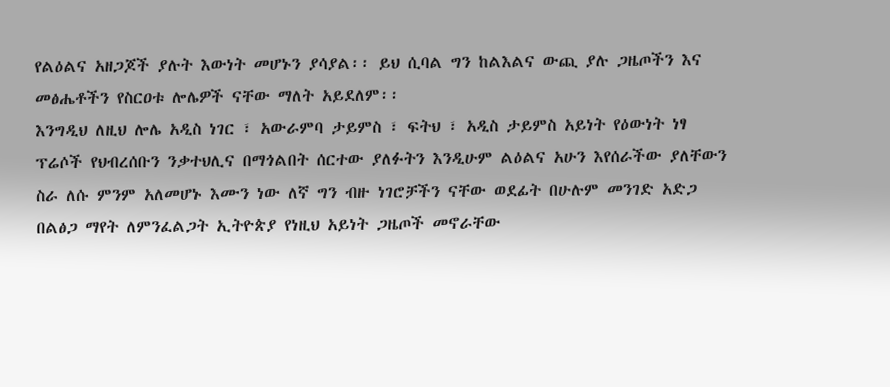የልዕልና አዘጋጆች ያሉት እውነት መሆኑን ያሳያል፡፡ ይህ ሲባል ግን ከልእልና ውጪ ያሉ ጋዜጦችን እና መፅሔቶችን የስርዐቱ ሎሌዎች ናቸው ማለት አይደለም፡፡
እንግዲህ ለዚህ ሎሌ አዲስ ነገር ፣ አውራምባ ታይምስ ፣ ፍትህ ፣ አዲስ ታይምስ አይነት የዕውነት ነፃ ፕሬሶች የህብረሰቡን ንቃተህሊና በማጎልበት ሰርተው ያለፉትን እንዲሁም ልዕልና አሁን እየሰራችው ያለቸውን ስራ ለሱ ምንም አለመሆኑ እሙን ነው ለኛ ግን ብዙ ነገሮቻችን ናቸው ወደፊት በሁሉም መንገድ አድጋ በልፅጋ ማየት ለምንፈልጋት ኢትዮጵያ የነዚህ አይነት ጋዜጦች መኖራቸው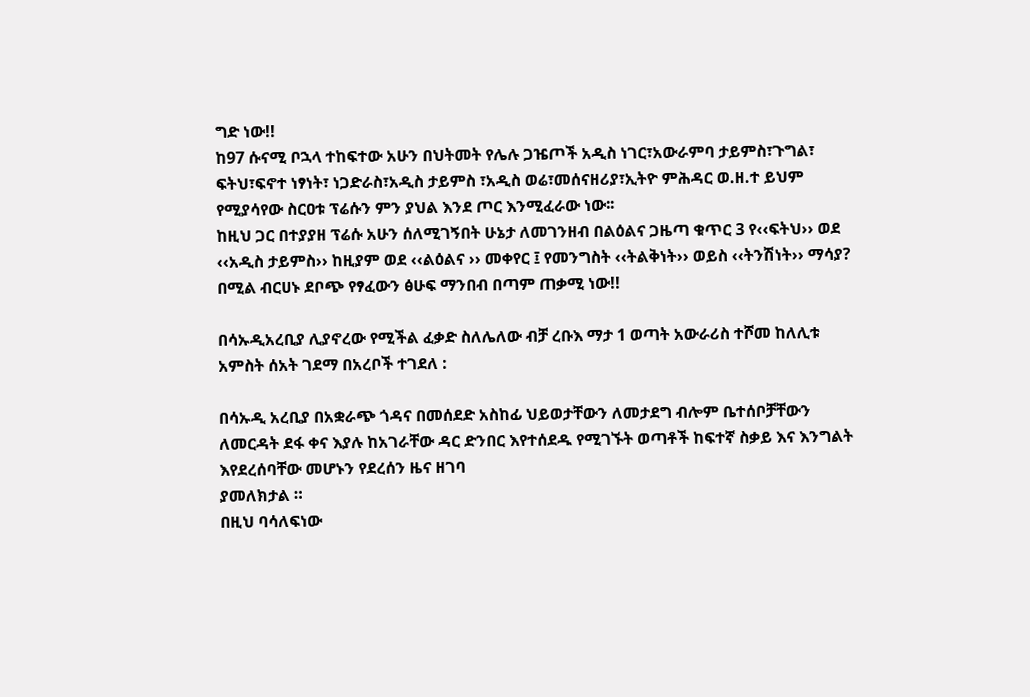ግድ ነው!!
ከ97 ሱናሚ ቦኋላ ተከፍተው አሁን በህትመት የሌሉ ጋዤጦች አዲስ ነገር፣አውራምባ ታይምስ፣ጉግል፣ ፍትህ፣ፍኖተ ነፃነት፣ ነጋድራስ፣አዲስ ታይምስ ፣አዲስ ወሬ፣መሰናዘሪያ፣ኢትዮ ምሕዳር ወ.ዘ.ተ ይህም የሚያሳየው ስርዐቱ ፕሬሱን ምን ያህል እንደ ጦር እንሚፈራው ነው፡፡
ከዚህ ጋር በተያያዘ ፕሬሱ አሁን ሰለሚገኝበት ሁኔታ ለመገንዘብ በልዕልና ጋዜጣ ቁጥር 3 የ‹‹ፍትህ›› ወደ ‹‹አዲስ ታይምስ›› ከዚያም ወደ ‹‹ልዕልና ›› መቀየር ፤ የመንግስት ‹‹ትልቅነት›› ወይስ ‹‹ትንሽነት›› ማሳያ? በሚል ብርሀኑ ደቦጭ የፃፈውን ፅሁፍ ማንበብ በጣም ጠቃሚ ነው!!

በሳኡዲአረቢያ ሊያኖረው የሚችል ፈቃድ ስለሌለው ብቻ ረቡእ ማታ 1 ወጣት አውራሪስ ተሾመ ከለሊቱ አምስት ሰአት ገደማ በአረቦች ተገደለ :

በሳኡዲ አረቢያ በአቋራጭ ጎዳና በመሰደድ አስከፊ ህይወታቸውን ለመታደግ ብሎም ቤተሰቦቻቸውን ለመርዳት ደፋ ቀና እያሉ ከአገራቸው ዳር ድንበር እየተሰደዱ የሚገኙት ወጣቶች ከፍተኛ ስቃይ እና እንግልት እየደረሰባቸው መሆኑን የደረሰን ዜና ዘገባ
ያመለክታል ።
በዚህ ባሳለፍነው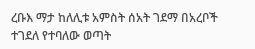ረቡእ ማታ ከለሊቱ አምስት ሰአት ገደማ በአረቦች ተገደለ የተባለው ወጣት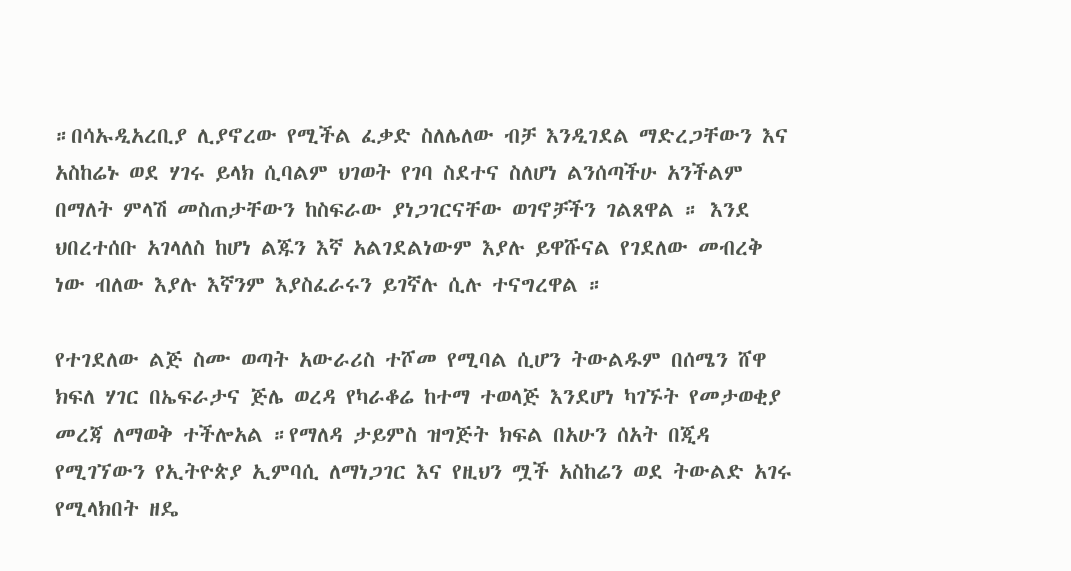።በሳኡዲአረቢያ ሊያኖረው የሚችል ፈቃድ ስለሌለው ብቻ እንዲገደል ማድረጋቸውን እና አስከሬኑ ወደ ሃገሩ ይላክ ሲባልም ህገወት የገባ ስደተና ስለሆነ ልንሰጣችሁ አንችልም በማለት ምላሽ መስጠታቸውን ከስፍራው ያነጋገርናቸው ወገኖቻችን ገልጸዋል ። እንደ ህበረተሰቡ አገላለስ ከሆነ ልጁን እኛ አልገደልነውም እያሉ ይዋሹናል የገደለው መብረቅ ነው ብለው እያሉ እኛንም እያስፈራሩን ይገኛሉ ሲሉ ተናግረዋል ።

የተገደለው ልጅ ስሙ ወጣት አውራሪስ ተሾመ የሚባል ሲሆን ትውልዱም በሰሜን ሸዋ ክፍለ ሃገር በኤፍራታና ጅሌ ወረዳ የካራቆሬ ከተማ ተወላጅ እንደሆነ ካገኙት የመታወቂያ መረጃ ለማወቅ ተችሎአል ።የማለዳ ታይምስ ዝግጅት ክፍል በአሁን ሰአት በጂዳ የሚገኘውን የኢትዮጵያ ኢምባሲ ለማነጋገር እና የዚህን ሟች አስከሬን ወደ ትውልድ አገሩ የሚላክበት ዘዴ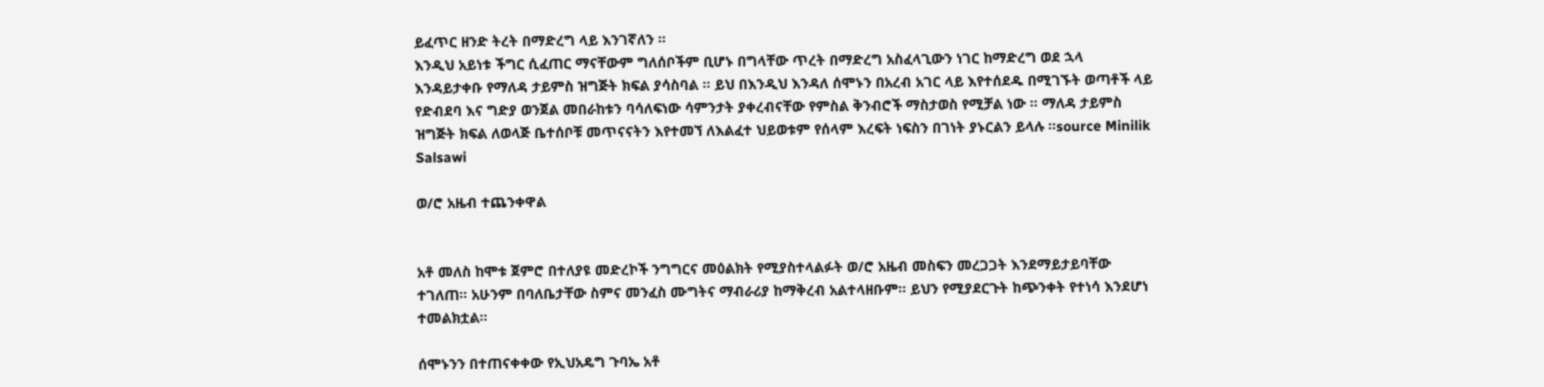ይፈጥር ዘንድ ትረት በማድረግ ላይ እንገኛለን ።
እንዲህ አይነቱ ችግር ሲፈጠር ማናቸውም ግለሰቦችም ቢሆኑ በግላቸው ጥረት በማድረግ አስፈላጊውን ነገር ከማድረግ ወደ ኋላ እንዳይታቀቡ የማለዳ ታይምስ ዝግጅት ክፍል ያሳስባል ። ይህ በእንዲህ እንዳለ ሰሞኑን በአረብ አገር ላይ እየተሰደዱ በሚገኙት ወጣቶች ላይ የድብደባ እና ግድያ ወንጀል መበራከቱን ባሳለፍነው ሳምንታት ያቀረብናቸው የምስል ቅንብሮች ማስታወስ የሚቻል ነው ። ማለዳ ታይምስ ዝግጅት ክፍል ለወላጅ ቤተሰቦቹ መጥናናትን እየተመኘ ለእልፈተ ህይወቱም የሰላም እረፍት ነፍስን በገነት ያኑርልን ይላሉ ።source Minilik Salsawi

ወ/ሮ አዜብ ተጨንቀዋል


አቶ መለስ ከሞቱ ጀምሮ በተለያዩ መድረኮች ንግግርና መዕልክት የሚያስተላልፉት ወ/ሮ አዜብ መስፍን መረጋጋት እንደማይታይባቸው ተገለጠ። አሁንም በባለቤታቸው ስምና መንፈስ ሙግትና ማብራሪያ ከማቅረብ አልተላዘቡም። ይህን የሚያደርጉት ከጭንቀት የተነሳ እንደሆነ ተመልክቷል።

ሰሞኑንን በተጠናቀቀው የኢህአዴግ ጉባኤ አቶ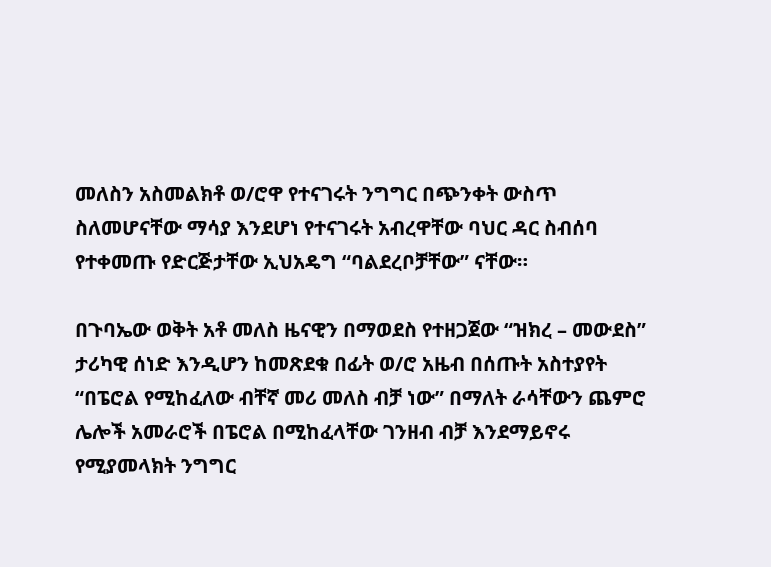መለስን አስመልክቶ ወ/ሮዋ የተናገሩት ንግግር በጭንቀት ውስጥ ስለመሆናቸው ማሳያ እንደሆነ የተናገሩት አብረዋቸው ባህር ዳር ስብሰባ የተቀመጡ የድርጅታቸው ኢህአዴግ “ባልደረቦቻቸው” ናቸው።

በጉባኤው ወቅት አቶ መለስ ዜናዊን በማወደስ የተዘጋጀው “ዝክረ – መውደስ” ታሪካዊ ሰነድ እንዲሆን ከመጽደቁ በፊት ወ/ሮ አዜብ በሰጡት አስተያየት “በፔሮል የሚከፈለው ብቸኛ መሪ መለስ ብቻ ነው” በማለት ራሳቸውን ጨምሮ ሌሎች አመራሮች በፔሮል በሚከፈላቸው ገንዘብ ብቻ እንደማይኖሩ የሚያመላክት ንግግር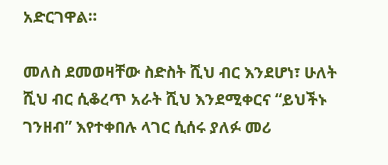አድርገዋል።

መለስ ደመወዛቸው ስድስት ሺህ ብር እንደሆነ፣ ሁለት ሺህ ብር ሲቆረጥ አራት ሺህ እንደሚቀርና “ይህችኑ ገንዘብ” እየተቀበሉ ላገር ሲሰሩ ያለፉ መሪ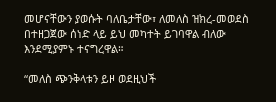መሆናቸውን ያወሱት ባለቤታቸው፣ ለመለስ ዝክረ-መወደስ በተዘጋጀው ሰነድ ላይ ይህ መካተት ይገባዋል ብለው እንደሚያምኑ ተናግረዋል።

“መለስ ጭንቅላቱን ይዞ ወደዚህች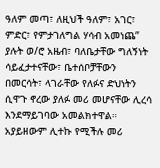ዓለም መጣ፣ ለዚህች ዓለም፣ አገር፣ ምድር፣ የምታገለግል ሃሳብ አመነጨ” ያሉት ወ/ሮ አዜብ፣ ባለቤታቸው ግለኝነት ሳይፈታተናቸው፣ ቤተሰቦቻቸውን በመርሳት፣ ላገራቸው የለፉና ድህነትን ሲዋጉ ኖረው ያለፉ መሪ መሆናቸው ሊረሳ እንደማይገባው አመልክተዋል። አያይዘውም ሊተኩ የሚችሉ መሪ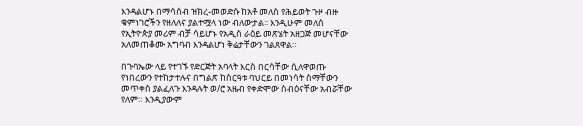እንዳልሆኑ በማሳሰብ ዝክረ-መወድሱ ከአቶ መለስ የሕይወት ጉዞ ብዙ ቁምነገሮችን የዘለለና ያልተሟላ ነው ብለውታል፡፡ እንዲሁም መለስ የኢትዮጵያ መሪም ብቻ ሳይሆኑ የአዲስ ራዕይ መጽሄት አዘጋጅ መሆናቸው አለመጠቆሙ አግባብ እንዳልሆነ ቅሬታቸውን ገልጸዋል።

በጉባኤው ላይ የተገኙ የድርጅት አባላት እርስ በርሳቸው ሲለዋወጡ የነበረውን የተከታተሉና በግልጽ ከስርዓቱ ባህርይ በመነሳት ስማቸውን መጥቀስ ያልፈለጉ እንዳሉት ወ/ሮ አዜብ የቀድሞው ስብዕናቸው አብሯቸው የለም። እንዲያውም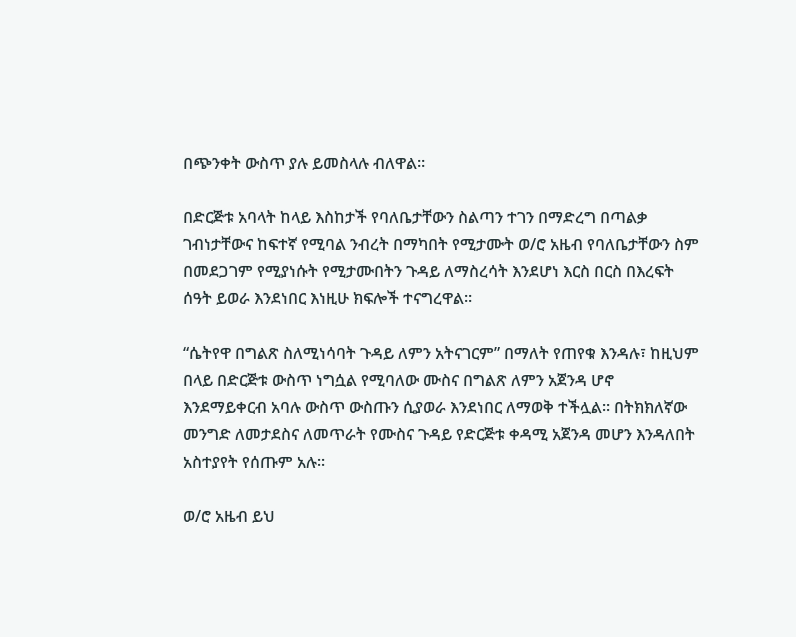በጭንቀት ውስጥ ያሉ ይመስላሉ ብለዋል።

በድርጅቱ አባላት ከላይ እስከታች የባለቤታቸውን ስልጣን ተገን በማድረግ በጣልቃ ገብነታቸውና ከፍተኛ የሚባል ንብረት በማካበት የሚታሙት ወ/ሮ አዜብ የባለቤታቸውን ስም በመደጋገም የሚያነሱት የሚታሙበትን ጉዳይ ለማስረሳት እንደሆነ እርስ በርስ በእረፍት ሰዓት ይወራ እንደነበር እነዚሁ ክፍሎች ተናግረዋል።

“ሴትየዋ በግልጽ ስለሚነሳባት ጉዳይ ለምን አትናገርም” በማለት የጠየቁ እንዳሉ፣ ከዚህም በላይ በድርጅቱ ውስጥ ነግሷል የሚባለው ሙስና በግልጽ ለምን አጀንዳ ሆኖ እንደማይቀርብ አባሉ ውስጥ ውስጡን ሲያወራ እንደነበር ለማወቅ ተችሏል። በትክክለኛው መንግድ ለመታደስና ለመጥራት የሙስና ጉዳይ የድርጅቱ ቀዳሚ አጀንዳ መሆን እንዳለበት አስተያየት የሰጡም አሉ።

ወ/ሮ አዜብ ይህ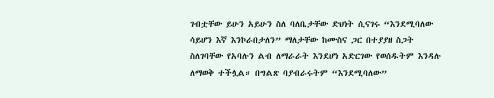ገብቷቸው ይሁን አይሁን ስለ ባለቤታቸው ድህነት ሲናገሩ “እንደሚባለው ሳይሆን እኛ እንኮራበታለን” ማለታቸው ከሙስና ጋር በተያያዘ ስጋት ስለገባቸው የአባሉን ልብ ለማራራት እንደሆነ አድርገው የወሰዱትም እንዳሉ ለማወቅ ተችሏል። በግልጽ ባያብራሩትም “እንደሚባለው”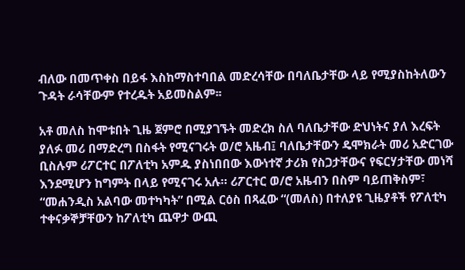ብለው በመጥቀስ በይፋ እስከማስተባበል መድረሳቸው በባለቤታቸው ላይ የሚያስከትለውን ጉዳት ራሳቸውም የተረዱት አይመስልም፡፡

አቶ መለስ ከሞቱበት ጊዜ ጀምሮ በሚያገኙት መድረክ ስለ ባለቤታቸው ድህነትና ያለ እረፍት ያለፉ መሪ በማድረግ በስፋት የሚናገሩት ወ/ሮ አዜብ፤ ባለቤታቸውን ዴሞክራት መሪ አድርገው ቢስሉም ሪፖርተር በፖለቲካ አምዱ ያስነበበው እውነተኛ ታሪክ የስጋታቸውና የፍርሃታቸው መነሻ እንደሚሆን ከግምት በላይ የሚናገሩ አሉ። ሪፖርተር ወ/ሮ አዜብን በስም ባይጠቅስም፣ “መሐንዲስ አልባው መተካካት” በሚል ርዕስ በጻፈው “(መለስ) በተለያዩ ጊዜያቶች የፖለቲካ ተቀናቃኞቻቸውን ከፖለቲካ ጨዋታ ውጪ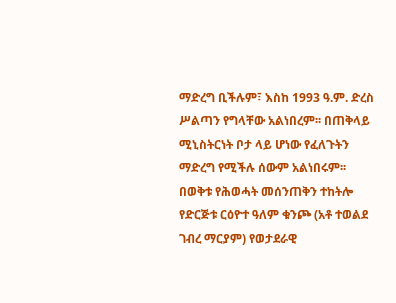ማድረግ ቢችሉም፣ እስከ 1993 ዓ.ም. ድረስ ሥልጣን የግላቸው አልነበረም፡፡ በጠቅላይ ሚኒስትርነት ቦታ ላይ ሆነው የፈለጉትን ማድረግ የሚችሉ ሰውም አልነበሩም፡፡ በወቅቱ የሕወሓት መሰንጠቅን ተከትሎ የድርጅቱ ርዕዮተ ዓለም ቁንጮ (አቶ ተወልደ ገብረ ማርያም) የወታደራዊ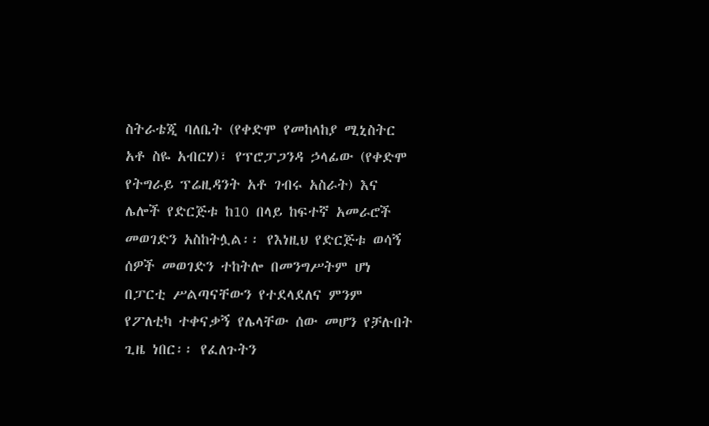ስትራቴጂ ባለቤት (የቀድሞ የመከላከያ ሚኒስትር አቶ ስዬ አብርሃ)፣ የፕሮፓጋንዳ ኃላፊው (የቀድሞ የትግራይ ፕሬዚዳንት አቶ ገብሩ አስራት) እና ሌሎች የድርጅቱ ከ10 በላይ ከፍተኛ አመራሮች መወገድን አስከትሏል፡፡ የእነዚህ የድርጅቱ ወሳኝ ሰዎች መወገድን ተከትሎ በመንግሥትም ሆነ በፓርቲ ሥልጣናቸውን የተደላደለና ምንም የፖለቲካ ተቀናቃኝ የሌላቸው ሰው መሆን የቻሉበት ጊዜ ነበር፡፡ የፈለጉትን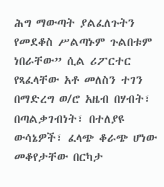ሕግ ማውጣት ያልፈለጉትን የመደቆስ ሥልጣኑም ጉልበቱም ነበራቸው” ሲል ሪፖርተር የጻፈላቸው አቶ መለስን ተገን በማድረግ ወ/ሮ አዜብ በሃብት፣ በጣልቃገብነት፣ በተለያዩ ውሳኔዎች፣ ፈላጭ ቆራጭ ሆነው መቆየታቸው በርካታ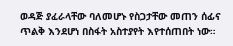ወዳጅ ያፈራላቸው ባለመሆኑ የስጋታቸው መጠን ሰፊና ጥልቅ እንደሆነ በስፋት አስተያየት እየተሰጠበት ነው።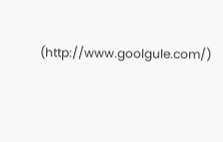(http://www.goolgule.com/)